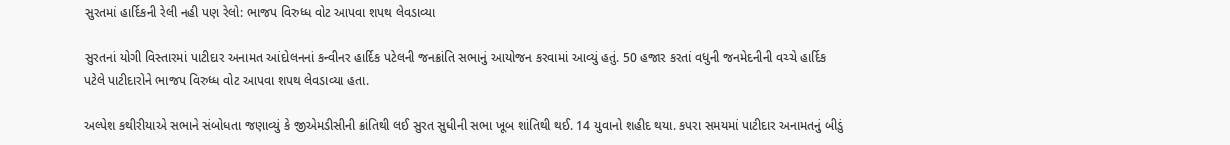સુરતમાં હાર્દિકની રેલી નહી પણ રેલો: ભાજપ વિરુધ્ધ વોટ આપવા શપથ લેવડાવ્યા

સુરતનાં યોગી વિસ્તારમાં પાટીદાર અનામત આંદોલનનાં કન્વીનર હાર્દિક પટેલની જનક્રાંતિ સભાનું આયોજન કરવામાં આવ્યું હતું. 50 હજાર કરતાં વધુની જનમેદનીની વચ્ચે હાર્દિક પટેલે પાટીદારોને ભાજપ વિરુધ્ધ વોટ આપવા શપથ લેવડાવ્યા હતા.

અલ્પેશ કથીરીયાએ સભાને સંબોધતા જણાવ્યું કે જીએમડીસીની ક્રાંતિથી લઈ સુરત સુધીની સભા ખૂબ શાંતિથી થઈ. 14 યુવાનો શહીદ થયા. કપરા સમયમાં પાટીદાર અનામતનું બીડું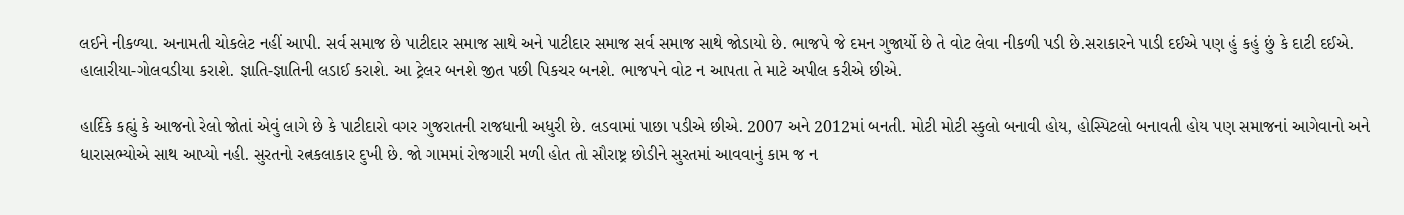લઈને નીકળ્યા. અનામતી ચોકલેટ નહીં આપી. સર્વ સમાજ છે પાટીદાર સમાજ સાથે અને પાટીદાર સમાજ સર્વ સમાજ સાથે જોડાયો છે. ભાજપે જે દમન ગુજાર્યો છે તે વોટ લેવા નીકળી પડી છે.સરાકારને પાડી દઈએ પણ હું કહું છું કે દાટી દઈએ. હાલારીયા-ગોલવડીયા કરાશે. જ્ઞાતિ-જ્ઞાતિની લડાઈ કરાશે. આ ટ્રેલર બનશે જીત પછી પિકચર બનશે. ભાજપને વોટ ન આપતા તે માટે અપીલ કરીએ છીએ.

હાર્દિકે કહ્યું કે આજનો રેલો જોતાં એવું લાગે છે કે પાટીદારો વગર ગુજરાતની રાજધાની અધુરી છે. લડવામાં પાછા પડીએ છીએ. 2007 અને 2012માં બનતી. મોટી મોટી સ્કુલો બનાવી હોય, હોસ્પિટલો બનાવતી હોય પણ સમાજનાં આગેવાનો અને ધારાસભ્યોએ સાથ આપ્યો નહી. સુરતનો રત્નકલાકાર દુખી છે. જો ગામમાં રોજગારી મળી હોત તો સૌરાષ્ટ્ર છોડીને સુરતમાં આવવાનું કામ જ ન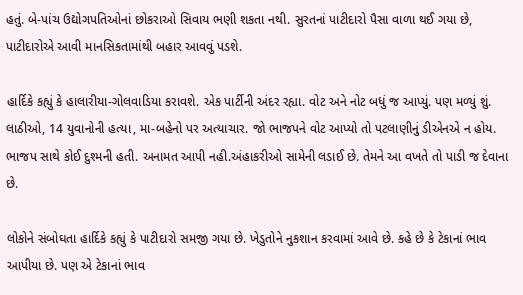હતું. બે-પાંચ ઉદ્યોગપતિઓનાં છોકરાઓ સિવાય ભણી શકતા નથી. સુરતનાં પાટીદારો પૈસા વાળા થઈ ગયા છે, પાટીદારોએ આવી માનસિકતામાંથી બહાર આવવું પડશે.

હાર્દિકે કહ્યું કે હાલારીયા-ગોલવાડિયા કરાવશે. એક પાર્ટીની અંદર રહ્યા. વોટ અને નોટ બધું જ આપ્યું. પણ મળ્યું શું. લાઠીઓ, 14 યુવાનોની હત્યા, મા-બહેનો પર અત્યાચાર. જો ભાજપને વોટ આપ્યો તો પટલાણીનું ડીએનએ ન હોય. ભાજપ સાથે કોઈ દુશ્મની હતી. અનામત આપી નહી.અંહાકરીઓ સામેની લડાઈ છે. તેમને આ વખતે તો પાડી જ દેવાના છે.

લોકોને સંબોઘતા હાર્દિકે કહ્યું કે પાટીદારો સમજી ગયા છે. ખેડુતોને નુકશાન કરવામાં આવે છે. કહે છે કે ટેકાનાં ભાવ આપીયા છે. પણ એ ટેકાનાં ભાવ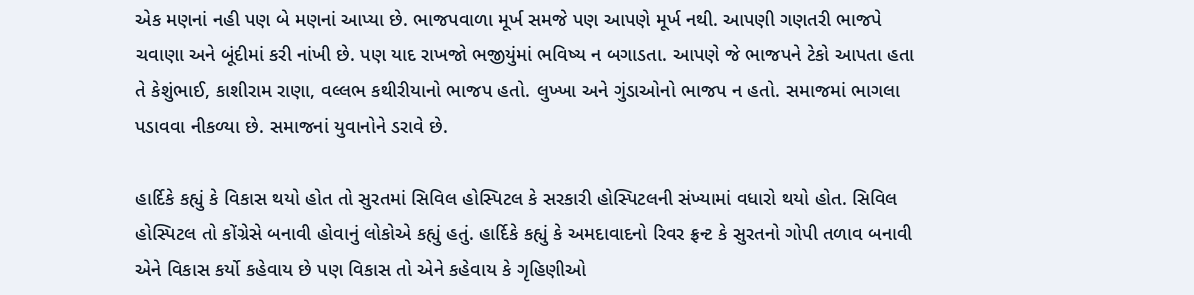એક મણનાં નહી પણ બે મણનાં આપ્યા છે. ભાજપવાળા મૂર્ખ સમજે પણ આપણે મૂર્ખ નથી. આપણી ગણતરી ભાજપે ચવાણા અને બૂંદીમાં કરી નાંખી છે. પણ યાદ રાખજો ભજીયુંમાં ભવિષ્ય ન બગાડતા. આપણે જે ભાજપને ટેકો આપતા હતા તે કેશુંભાઈ, કાશીરામ રાણા, વલ્લભ કથીરીયાનો ભાજપ હતો. લુખ્ખા અને ગુંડાઓનો ભાજપ ન હતો. સમાજમાં ભાગલા પડાવવા નીકળ્યા છે. સમાજનાં યુવાનોને ડરાવે છે.

હાર્દિકે કહ્યું કે વિકાસ થયો હોત તો સુરતમાં સિવિલ હોસ્પિટલ કે સરકારી હોસ્પિટલની સંખ્યામાં વધારો થયો હોત. સિવિલ હોસ્પિટલ તો કોંગ્રેસે બનાવી હોવાનું લોકોએ કહ્યું હતું. હાર્દિકે કહ્યું કે અમદાવાદનો રિવર ફ્રન્ટ કે સુરતનો ગોપી તળાવ બનાવી એને વિકાસ કર્યો કહેવાય છે પણ વિકાસ તો એને કહેવાય કે ગૃહિણીઓ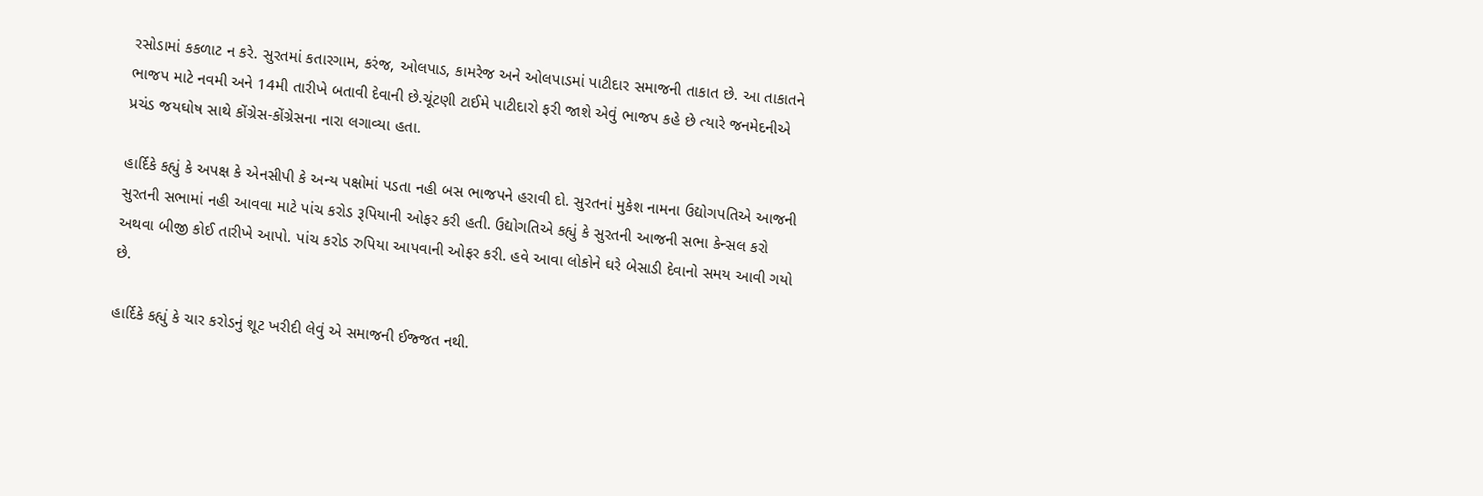રસોડામાં કકળાટ ન કરે. સુરતમાં કતારગામ, કરંજ, ઓલપાડ, કામરેજ અને ઓલપાડમાં પાટીદાર સમાજની તાકાત છે. આ તાકાતને ભાજપ માટે નવમી અને 14મી તારીખે બતાવી દેવાની છે.ચૂંટણી ટાઈમે પાટીદારો ફરી જાશે એવું ભાજપ કહે છે ત્યારે જનમેદનીએ પ્રચંડ જયઘોષ સાથે કોંગ્રેસ-કોંગ્રેસના નારા લગાવ્યા હતા.

હાર્દિકે કહ્યું કે અપક્ષ કે એનસીપી કે અન્ય પક્ષોમાં પડતા નહી બસ ભાજપને હરાવી દો. સુરતનાં મુકેશ નામના ઉદ્યોગપતિએ આજની સુરતની સભામાં નહી આવવા માટે પાંચ કરોડ રૂપિયાની ઓફર કરી હતી. ઉદ્યોગતિએ કહ્યું કે સુરતની આજની સભા કેન્સલ કરો અથવા બીજી કોઈ તારીખે આપો. પાંચ કરોડ રુપિયા આપવાની ઓફર કરી. હવે આવા લોકોને ઘરે બેસાડી દેવાનો સમય આવી ગયો છે.

હાર્દિકે કહ્યું કે ચાર કરોડનું શૂટ ખરીદી લેવું એ સમાજની ઈજ્જત નથી.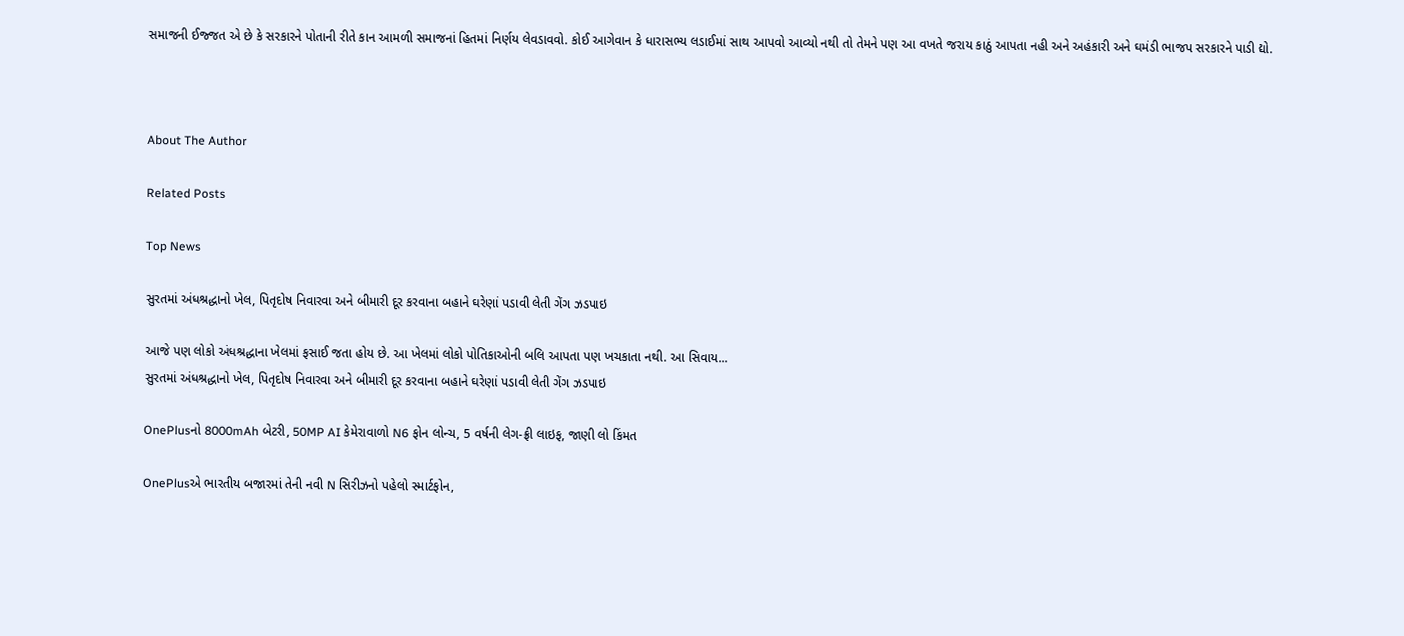સમાજની ઈજ્જત એ છે કે સરકારને પોતાની રીતે કાન આમળી સમાજનાં હિતમાં નિર્ણય લેવડાવવો. કોઈ આગેવાન કે ધારાસભ્ય લડાઈમાં સાથ આપવો આવ્યો નથી તો તેમને પણ આ વખતે જરાય કાઠું આપતા નહી અને અહંકારી અને ઘમંડી ભાજપ સરકારને પાડી દ્યો.



About The Author

Related Posts

Top News

સુરતમાં અંધશ્રદ્ધાનો ખેલ, પિતૃદોષ નિવારવા અને બીમારી દૂર કરવાના બહાને ઘરેણાં પડાવી લેતી ગેંગ ઝડપાઇ

આજે પણ લોકો અંધશ્રદ્ધાના ખેલમાં ફસાઈ જતા હોય છે. આ ખેલમાં લોકો પોતિકાઓની બલિ આપતા પણ ખચકાતા નથી. આ સિવાય...
સુરતમાં અંધશ્રદ્ધાનો ખેલ, પિતૃદોષ નિવારવા અને બીમારી દૂર કરવાના બહાને ઘરેણાં પડાવી લેતી ગેંગ ઝડપાઇ

OnePlusનો 8000mAh બેટરી, 50MP AI કેમેરાવાળો N6 ફોન લોન્ચ, 5 વર્ષની લેગ-ફ્રી લાઇફ, જાણી લો કિંમત

OnePlusએ ભારતીય બજારમાં તેની નવી N સિરીઝનો પહેલો સ્માર્ટફોન,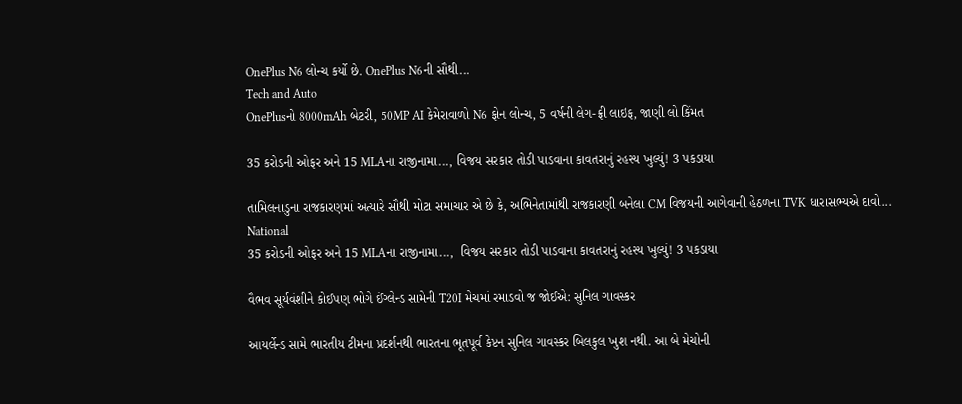OnePlus N6 લોન્ચ કર્યો છે. OnePlus N6ની સૌથી...
Tech and Auto
OnePlusનો 8000mAh બેટરી, 50MP AI કેમેરાવાળો N6 ફોન લોન્ચ, 5 વર્ષની લેગ-ફ્રી લાઇફ, જાણી લો કિંમત

35 કરોડની ઓફર અને 15 MLAના રાજીનામા..., વિજય સરકાર તોડી પાડવાના કાવતરાનું રહસ્ય ખુલ્યું! 3 પકડાયા

તામિલનાડુના રાજકારણમાં અત્યારે સૌથી મોટા સમાચાર એ છે કે, અભિનેતામાંથી રાજકારણી બનેલા CM વિજયની આગેવાની હેઠળના TVK ધારાસભ્યએ દાવો...
National
35 કરોડની ઓફર અને 15 MLAના રાજીનામા...,  વિજય સરકાર તોડી પાડવાના કાવતરાનું રહસ્ય ખુલ્યું! 3 પકડાયા

વૈભવ સૂર્યવંશીને કોઈપણ ભોગે ઈંગ્લેન્ડ સામેની T20I મેચમાં રમાડવો જ જોઈએ: સુનિલ ગાવસ્કર

આયર્લેન્ડ સામે ભારતીય ટીમના પ્રદર્શનથી ભારતના ભૂતપૂર્વ કેપ્ટન સુનિલ ગાવસ્કર બિલકુલ ખુશ નથી. આ બે મેચોની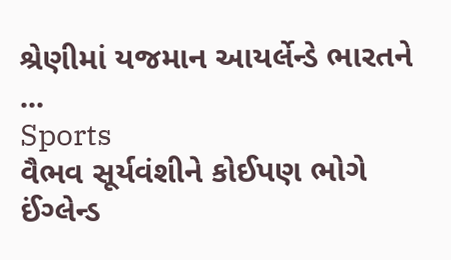શ્રેણીમાં યજમાન આયર્લેન્ડે ભારતને ...
Sports
વૈભવ સૂર્યવંશીને કોઈપણ ભોગે ઈંગ્લેન્ડ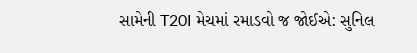સામેની T20I મેચમાં રમાડવો જ જોઈએ: સુનિલ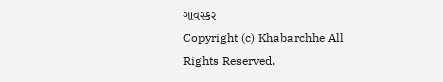ગાવસ્કર
Copyright (c) Khabarchhe All Rights Reserved.